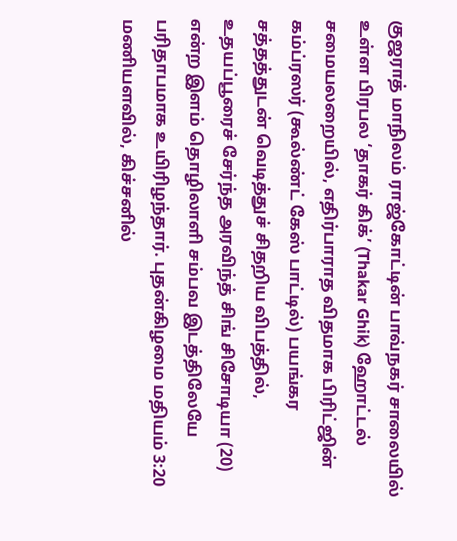குஜராத் மாநிலம் ராஜ்கோட்டின் பாவ்நகர் சாலையில் உள்ள பிரபல ‘தாகர் கிக்’ (Thakar Ghik) ஹோட்டல் சமையலறையில், எதிர்பாராத விதமாக பிரிட்ஜின் கம்ப்ரஸர் (கூல்ண்ட் கேஸ் பாட்டில்) பயங்கர சத்தத்துடன் வெடித்துச் சிதறிய விபத்தில், உதயப்பூரைச் சேர்ந்த அரவிந்த் சிங் சிசோடியா (20) என்ற இளம் தொழிலாளி சம்பவ இடத்திலேயே பரிதாபமாக உயிரிழந்தார். புதன்கிழமை மதியம் 3:20 மணியளவில், கிச்சனில்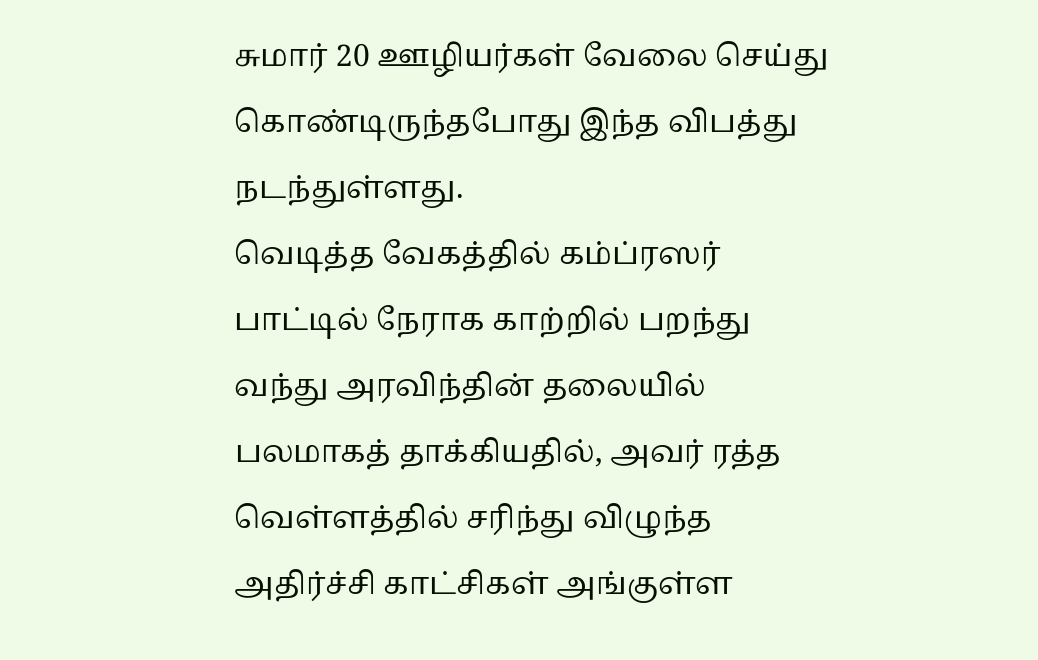சுமார் 20 ஊழியர்கள் வேலை செய்து கொண்டிருந்தபோது இந்த விபத்து நடந்துள்ளது.
வெடித்த வேகத்தில் கம்ப்ரஸர் பாட்டில் நேராக காற்றில் பறந்து வந்து அரவிந்தின் தலையில் பலமாகத் தாக்கியதில், அவர் ரத்த வெள்ளத்தில் சரிந்து விழுந்த அதிர்ச்சி காட்சிகள் அங்குள்ள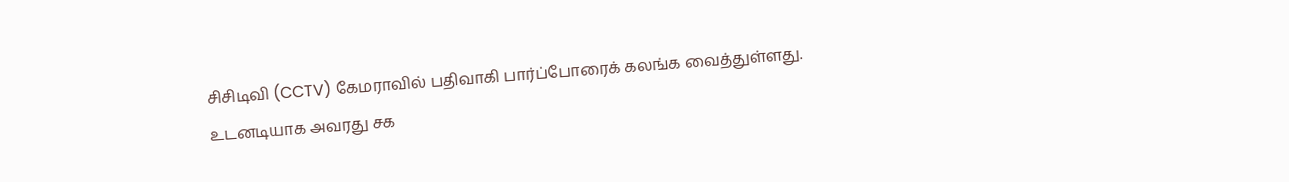சிசிடிவி (CCTV) கேமராவில் பதிவாகி பார்ப்போரைக் கலங்க வைத்துள்ளது. உடனடியாக அவரது சக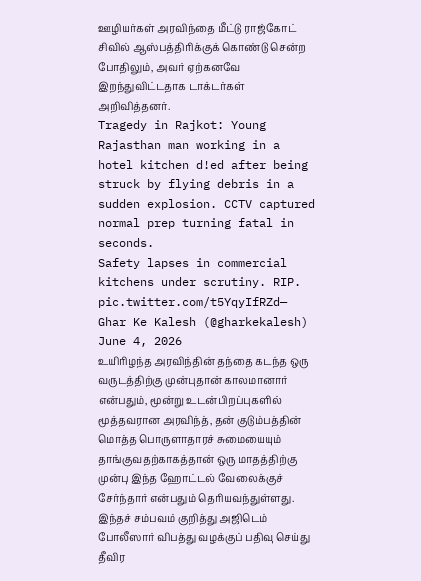ஊழியர்கள் அரவிந்தை மீட்டு ராஜ்கோட் சிவில் ஆஸ்பத்திரிக்குக் கொண்டு சென்ற போதிலும், அவர் ஏற்கனவே இறந்துவிட்டதாக டாக்டர்கள் அறிவித்தனர்.
Tragedy in Rajkot: Young Rajasthan man working in a hotel kitchen d!ed after being struck by flying debris in a sudden explosion. CCTV captured normal prep turning fatal in seconds.
Safety lapses in commercial kitchens under scrutiny. RIP.
pic.twitter.com/t5YqyIfRZd— Ghar Ke Kalesh (@gharkekalesh) June 4, 2026
உயிரிழந்த அரவிந்தின் தந்தை கடந்த ஒரு வருடத்திற்கு முன்புதான் காலமானார் என்பதும், மூன்று உடன்பிறப்புகளில் மூத்தவரான அரவிந்த், தன் குடும்பத்தின் மொத்த பொருளாதாரச் சுமையையும் தாங்குவதற்காகத்தான் ஒரு மாதத்திற்கு முன்பு இந்த ஹோட்டல் வேலைக்குச் சேர்ந்தார் என்பதும் தெரியவந்துள்ளது. இந்தச் சம்பவம் குறித்து அஜிடெம் போலீஸார் விபத்து வழக்குப் பதிவு செய்து தீவிர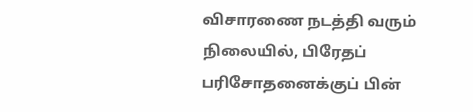விசாரணை நடத்தி வரும் நிலையில், பிரேதப் பரிசோதனைக்குப் பின்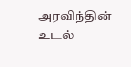அரவிந்தின் உடல்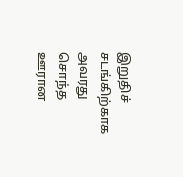இறுதிச் சடங்கிற்காக அவரது சொந்த ஊரான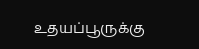உதயப்பூருக்கு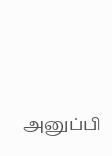அனுப்பி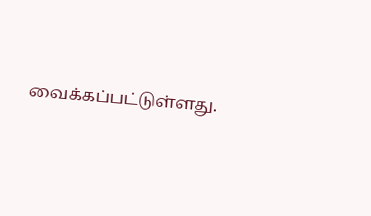வைக்கப்பட்டுள்ளது.